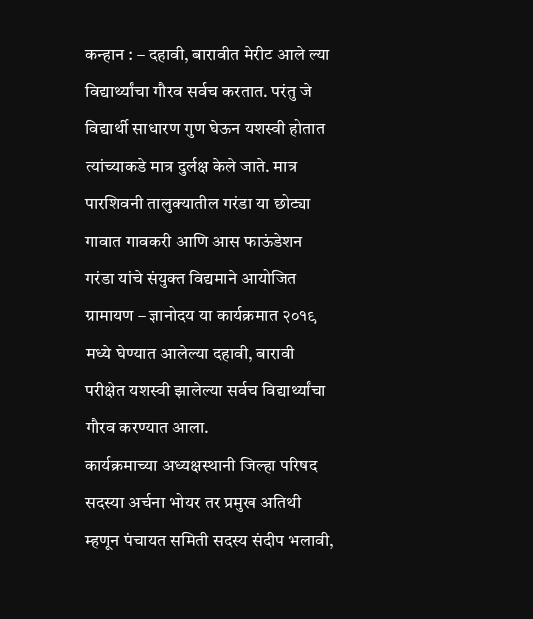कन्हान : – दहावी, बारावीत मेरीट आले ल्या विद्यार्थ्यांचा गौरव सर्वच करतात. परंतु जे विद्यार्थी साधारण गुण घेऊन यशस्वी होतात त्यांच्याकडे मात्र दुर्लक्ष केले जाते. मात्र पारशिवनी तालुक्यातील गरंडा या छोट्या गावात गावकरी आणि आस फाऊंडेशन गरंडा यांचे संयुक्त विद्यमाने आयोजित ग्रामायण – ज्ञानोदय या कार्यक्रमात २०१९ मध्ये घेण्यात आलेल्या दहावी, बारावी परीक्षेत यशस्वी झालेल्या सर्वच विद्यार्थ्यांचा गौरव करण्यात आला.
कार्यक्रमाच्या अध्यक्षस्थानी जिल्हा परिषद सदस्या अर्चना भोयर तर प्रमुख अतिथी म्हणून पंचायत समिती सदस्य संदीप भलावी,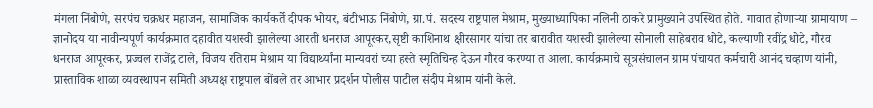मंगला निंबोणे, सरपंच चक्रधर महाजन, सामाजिक कार्यकर्ते दीपक भोयर, बंटीभाऊ निंबोणे, ग्रा.पं. सदस्य राष्ट्रपाल मेश्राम, मुख्याध्यापिका नलिनी ठाकरे प्रामुख्याने उपस्थित होते. गावात होणाऱ्या ग्रामायाण – ज्ञानोदय या नावीन्यपूर्ण कार्यक्रमात दहावीत यशस्वी झालेल्या आरती धनराज आपूरकर,सृष्टी काशिनाथ क्षीरसागर यांचा तर बारावीत यशस्वी झालेल्या सोनाली साहेबराव धोटे, कल्याणी रवींद्र धोटे, गौरव धनराज आपूरकर, प्रज्वल राजेंद्र टाले, विजय रतिराम मेश्राम या विद्यार्थ्यांना मान्यवरां च्या हस्ते स्मृतिचिन्ह देऊन गौरव करण्या त आला. कार्यक्रमाचे सूत्रसंचालन ग्राम पंचायत कर्मचारी आनंद चव्हाण यांनी, प्रास्ताविक शाळा व्यवस्थापन समिती अध्यक्ष राष्ट्रपाल बोंबले तर आभार प्रदर्शन पोलीस पाटील संदीप मेश्राम यांनी केले.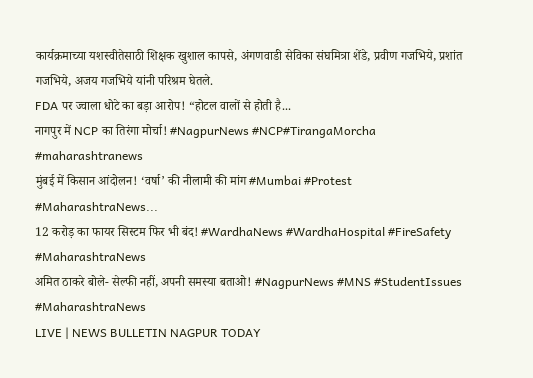कार्यक्रमाच्या यशस्वीतेसाठी शिक्षक खुशाल कापसे, अंगणवाडी सेविका संघमित्रा शेंडे, प्रवीण गजभिये, प्रशांत गजभिये, अजय गजभिये यांनी परिश्रम घेतले.
FDA पर ज्वाला धोटे का बड़ा आरोप! “होटल वालों से होती है...
नागपुर में NCP का तिरंगा मोर्चा! #NagpurNews #NCP#TirangaMorcha #maharashtranews
मुंबई में किसान आंदोलन! ‘वर्षा’ की नीलामी की मांग #Mumbai #Protest #MaharashtraNews...
12 करोड़ का फायर सिस्टम फिर भी बंद! #WardhaNews #WardhaHospital #FireSafety #MaharashtraNews
अमित ठाकरे बोले- सेल्फी नहीं, अपनी समस्या बताओ! #NagpurNews #MNS #StudentIssues #MaharashtraNews
LIVE | NEWS BULLETIN NAGPUR TODAY